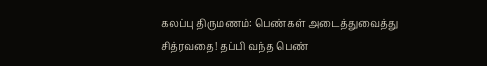கலப்பு திருமணம்: பெண்கள் அடைத்துவைத்து சித்ரவதை! தப்பி வந்த பெண்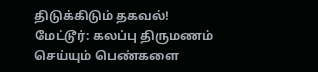திடுக்கிடும் தகவல்!
மேட்டூர்: கலப்பு திருமணம் செய்யும் பெண்களை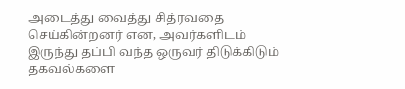அடைத்து வைத்து சித்ரவதை செய்கின்றனர் என, அவர்களிடம் இருந்து தப்பி வந்த ஒருவர் திடுக்கிடும் தகவல்களை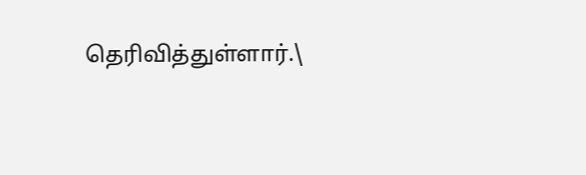தெரிவித்துள்ளார்.\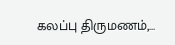கலப்பு திருமணம்,…